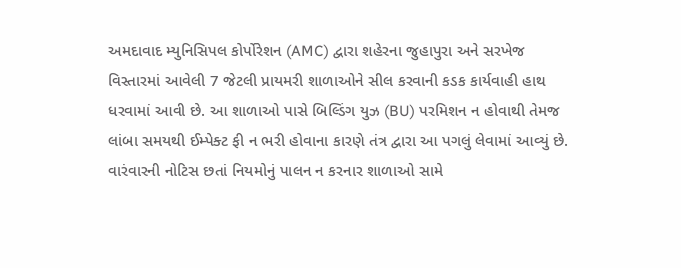અમદાવાદ મ્યુનિસિપલ કોર્પોરેશન (AMC) દ્વારા શહેરના જુહાપુરા અને સરખેજ વિસ્તારમાં આવેલી 7 જેટલી પ્રાયમરી શાળાઓને સીલ કરવાની કડક કાર્યવાહી હાથ ધરવામાં આવી છે. આ શાળાઓ પાસે બિલ્ડિંગ યુઝ (BU) પરમિશન ન હોવાથી તેમજ લાંબા સમયથી ઈમ્પેક્ટ ફી ન ભરી હોવાના કારણે તંત્ર દ્વારા આ પગલું લેવામાં આવ્યું છે. વારંવારની નોટિસ છતાં નિયમોનું પાલન ન કરનાર શાળાઓ સામે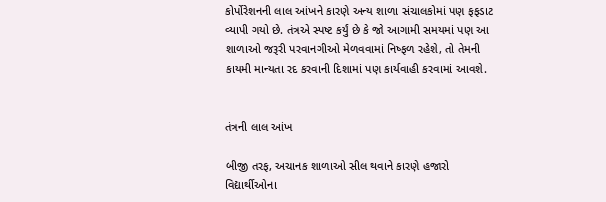કોર્પોરેશનની લાલ આંખને કારણે અન્ય શાળા સંચાલકોમાં પણ ફફડાટ વ્યાપી ગયો છે. તંત્રએ સ્પષ્ટ કર્યું છે કે જો આગામી સમયમાં પણ આ શાળાઓ જરૂરી પરવાનગીઓ મેળવવામાં નિષ્ફળ રહેશે, તો તેમની કાયમી માન્યતા રદ કરવાની દિશામાં પણ કાર્યવાહી કરવામાં આવશે.


તંત્રની લાલ આંખ

બીજી તરફ, અચાનક શાળાઓ સીલ થવાને કારણે હજારો વિદ્યાર્થીઓના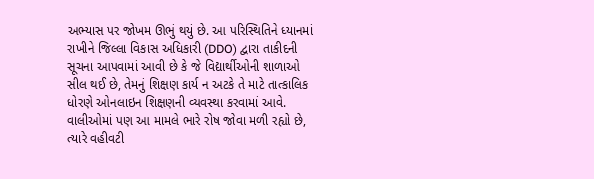અભ્યાસ પર જોખમ ઊભું થયું છે. આ પરિસ્થિતિને ધ્યાનમાં રાખીને જિલ્લા વિકાસ અધિકારી (DDO) દ્વારા તાકીદની સૂચના આપવામાં આવી છે કે જે વિદ્યાર્થીઓની શાળાઓ સીલ થઈ છે, તેમનું શિક્ષણ કાર્ય ન અટકે તે માટે તાત્કાલિક ધોરણે ઓનલાઇન શિક્ષણની વ્યવસ્થા કરવામાં આવે. વાલીઓમાં પણ આ મામલે ભારે રોષ જોવા મળી રહ્યો છે, ત્યારે વહીવટી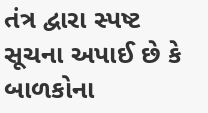તંત્ર દ્વારા સ્પષ્ટ સૂચના અપાઈ છે કે બાળકોના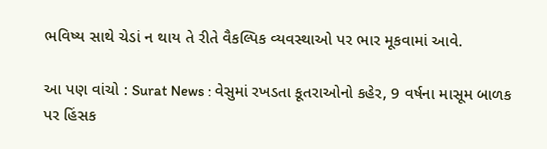ભવિષ્ય સાથે ચેડાં ન થાય તે રીતે વૈકલ્પિક વ્યવસ્થાઓ પર ભાર મૂકવામાં આવે.

આ પણ વાંચો : Surat News : વેસુમાં રખડતા કૂતરાઓનો કહેર, 9 વર્ષના માસૂમ બાળક પર હિંસક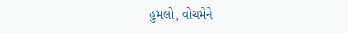હુમલો, વોચમેને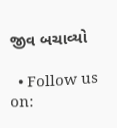જીવ બચાવ્યો

  • Follow us on: